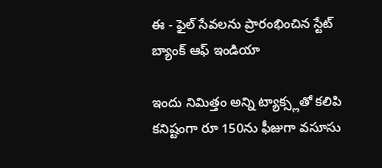ఈ - ఫైల్ సేవలను ప్రారంభించిన స్టేట్ బ్యాంక్ ఆఫ్ ఇండియా

ఇందు నిమిత్తం అన్ని ట్యాక్స్లతో కలిపి కనిష్టంగా రూ 150ను ఫీజుగా వసూసు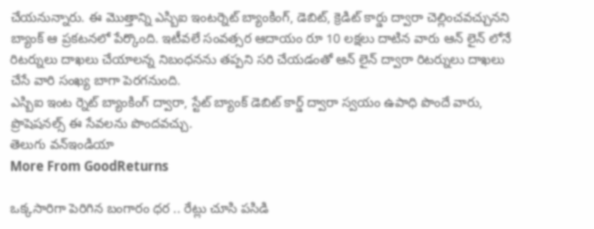చేయనున్నారు. ఈ మొత్తాన్ని ఎస్బిఐ ఇంటర్నెట్ బ్యాంకింగ్, డెబిట్, క్రెడిట్ కార్డు ద్వారా చెల్లించవచ్చునని బ్యాంక్ ఆ ప్రకటనలో పేర్కొంది. ఇటీవలే సంవత్సర ఆదాయం రూ 10 లక్షలు దాటిన వారు ఆన్ లైన్ లోనే రిటర్నులు దాఖలు చేయాలన్న నిబంధనను తప్పని సరి చేయడంతో ఆన్ లైన్ ద్వారా రిటర్నులు దాఖలు చేసే వారి సంఖ్య బాగా పెరగనుంది.
ఎస్బిఐ ఇంట ర్నెట్ బ్యాంకింగ్ ద్వారా, స్టేట్ బ్యాంక్ డెబిట్ కార్డ్ ద్వారా స్వయం ఉపాధి పొందే వారు, ప్రొషెషనల్స్ ఈ సేవలను పొందవచ్చు.
తెలుగు వన్ఇండియా
More From GoodReturns

ఒక్కసారిగా పెరిగిన బంగారం ధర .. రేట్లు చూసి పసిడి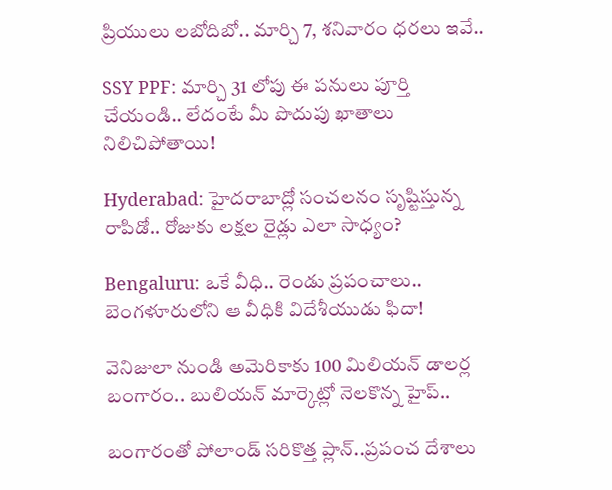ప్రియులు లబోదిబో.. మార్చి 7, శనివారం ధరలు ఇవే..

SSY PPF: మార్చి 31 లోపు ఈ పనులు పూర్తి చేయండి.. లేదంటే మీ పొదుపు ఖాతాలు నిలిచిపోతాయి!

Hyderabad: హైదరాబాద్లో సంచలనం సృష్టిస్తున్న రాపిడో.. రోజుకు లక్షల రైడ్లు ఎలా సాధ్యం?

Bengaluru: ఒకే వీధి.. రెండు ప్రపంచాలు.. బెంగళూరులోని ఆ వీధికి విదేశీయుడు ఫిదా!

వెనిజులా నుండి అమెరికాకు 100 మిలియన్ డాలర్ల బంగారం.. బులియన్ మార్కెట్లో నెలకొన్న హైప్..

బంగారంతో పోలాండ్ సరికొత్త ప్లాన్..ప్రపంచ దేశాలు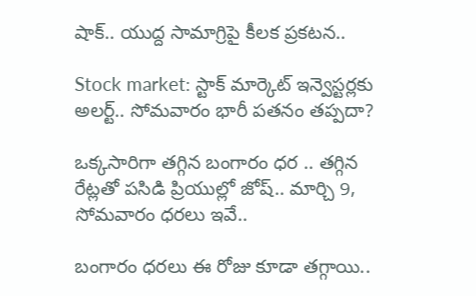షాక్.. యుద్ద సామాగ్రిపై కీలక ప్రకటన..

Stock market: స్టాక్ మార్కెట్ ఇన్వెస్టర్లకు అలర్ట్.. సోమవారం భారీ పతనం తప్పదా?

ఒక్కసారిగా తగ్గిన బంగారం ధర .. తగ్గిన రేట్లతో పసిడి ప్రియుల్లో జోష్.. మార్చి 9, సోమవారం ధరలు ఇవే..

బంగారం ధరలు ఈ రోజు కూడా తగ్గాయి..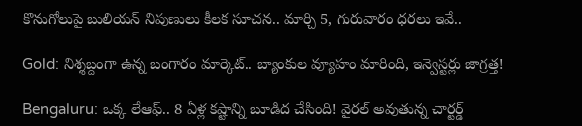కొనుగోలుపై బులియన్ నిపుణులు కీలక సూచన.. మార్చి 5, గురువారం ధరలు ఇవే..

Gold: నిశ్శబ్దంగా ఉన్న బంగారం మార్కెట్.. బ్యాంకుల వ్యూహం మారింది, ఇన్వెస్టర్లు జాగ్రత్త!

Bengaluru: ఒక్క లేఆఫ్.. 8 ఏళ్ల కష్టాన్ని బూడిద చేసింది! వైరల్ అవుతున్న చార్టర్డ్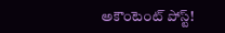అకౌంటెంట్ పోస్ట్!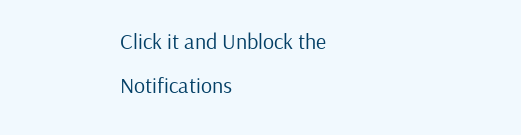Click it and Unblock the Notifications